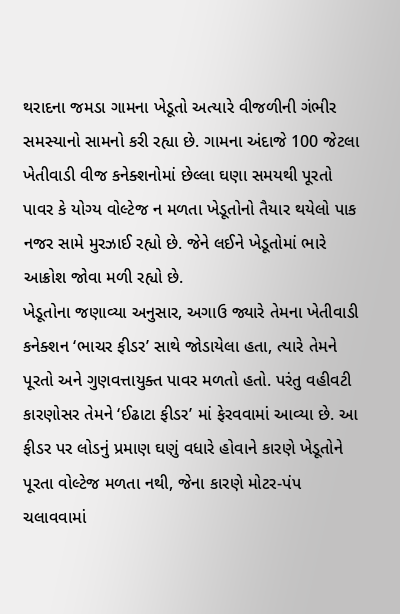થરાદના જમડા ગામના ખેડૂતો અત્યારે વીજળીની ગંભીર સમસ્યાનો સામનો કરી રહ્યા છે. ગામના અંદાજે 100 જેટલા ખેતીવાડી વીજ કનેક્શનોમાં છેલ્લા ઘણા સમયથી પૂરતો પાવર કે યોગ્ય વોલ્ટેજ ન મળતા ખેડૂતોનો તૈયાર થયેલો પાક નજર સામે મુરઝાઈ રહ્યો છે. જેને લઈને ખેડૂતોમાં ભારે આક્રોશ જોવા મળી રહ્યો છે.
ખેડૂતોના જણાવ્યા અનુસાર, અગાઉ જ્યારે તેમના ખેતીવાડી કનેક્શન ‘ભાચર ફીડર’ સાથે જોડાયેલા હતા, ત્યારે તેમને પૂરતો અને ગુણવત્તાયુક્ત પાવર મળતો હતો. પરંતુ વહીવટી કારણોસર તેમને ‘ઈઢાટા ફીડર’ માં ફેરવવામાં આવ્યા છે. આ ફીડર પર લોડનું પ્રમાણ ઘણું વધારે હોવાને કારણે ખેડૂતોને પૂરતા વોલ્ટેજ મળતા નથી, જેના કારણે મોટર-પંપ ચલાવવામાં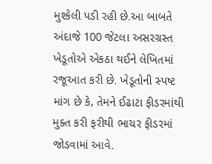મુશ્કેલી પડી રહી છે.આ બાબતે અંદાજે 100 જેટલા અસરગ્રસ્ત ખેડૂતોએ એકઠા થઈને લેખિતમાં રજૂઆત કરી છે. ખેડૂતોની સ્પષ્ટ માંગ છે કે, તેમને ઈઢાટા ફીડરમાંથી મુક્ત કરી ફરીથી ભાચર ફીડરમાં જોડવામાં આવે.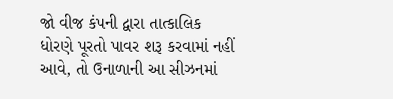જો વીજ કંપની દ્વારા તાત્કાલિક ધોરણે પૂરતો પાવર શરૂ કરવામાં નહીં આવે, તો ઉનાળાની આ સીઝનમાં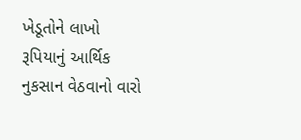ખેડૂતોને લાખો રૂપિયાનું આર્થિક નુકસાન વેઠવાનો વારો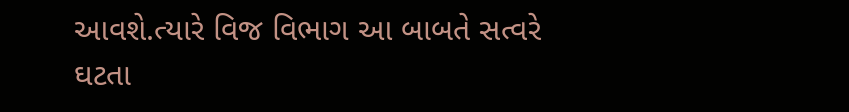આવશે.ત્યારે વિજ વિભાગ આ બાબતે સત્વરે ઘટતા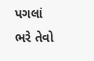પગલાં ભરે તેવો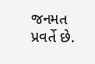જનમત પ્રવર્તે છે.